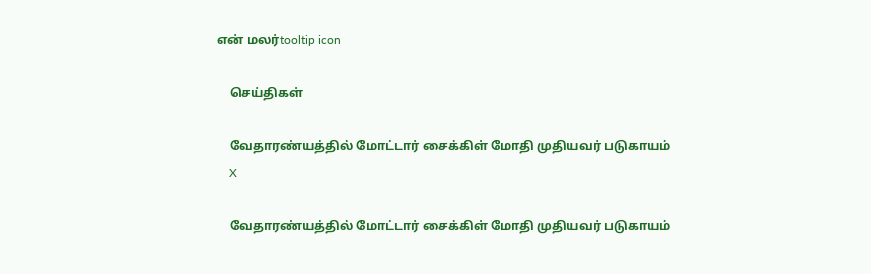என் மலர்tooltip icon

    செய்திகள்

    வேதாரண்யத்தில் மோட்டார் சைக்கிள் மோதி முதியவர் படுகாயம்
    X

    வேதாரண்யத்தில் மோட்டார் சைக்கிள் மோதி முதியவர் படுகாயம்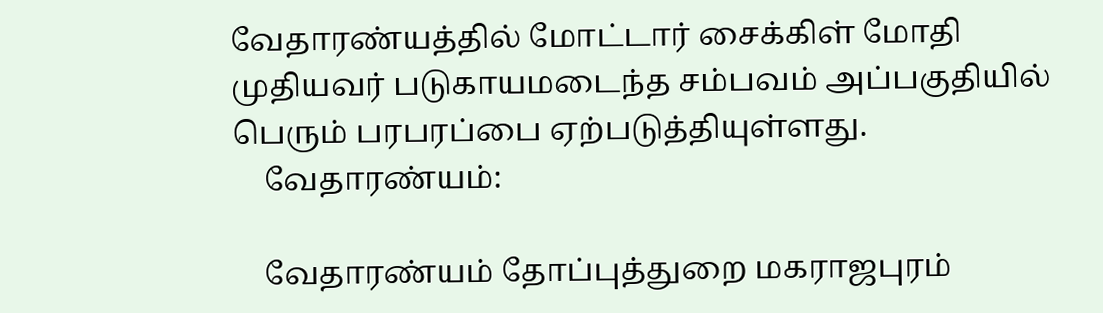வேதாரண்யத்தில் மோட்டார் சைக்கிள் மோதி முதியவர் படுகாயமடைந்த சம்பவம் அப்பகுதியில் பெரும் பரபரப்பை ஏற்படுத்தியுள்ளது.
    வேதாரண்யம்:

    வேதாரண்யம் தோப்புத்துறை மகராஜபுரம்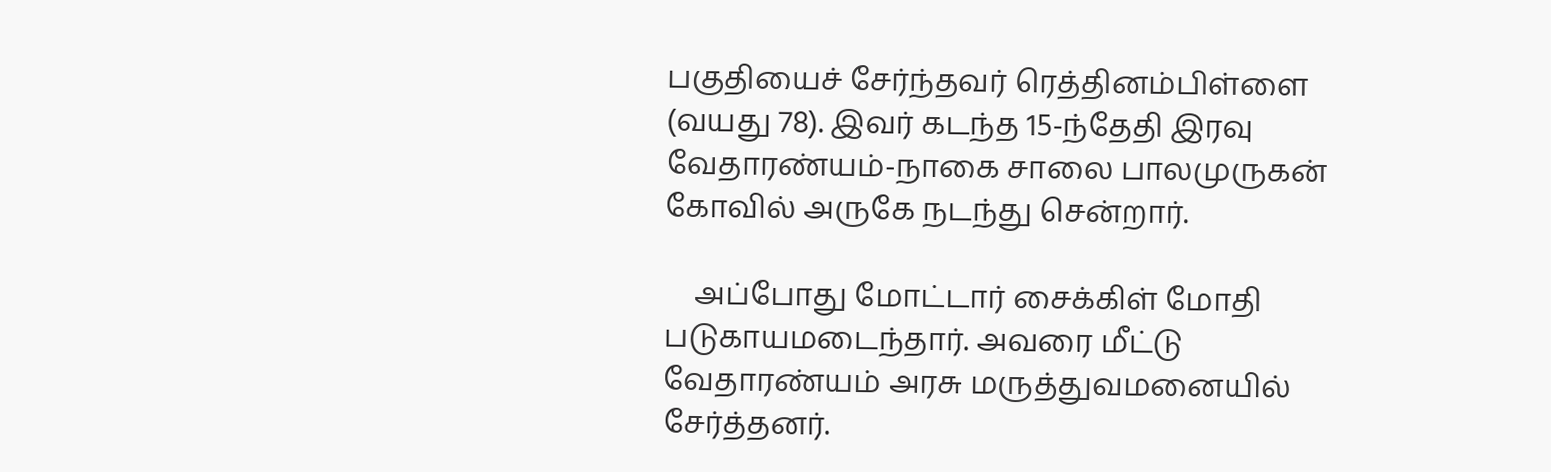பகுதியைச் சேர்ந்தவர் ரெத்தினம்பிள்ளை (வயது 78). இவர் கடந்த 15-ந்தேதி இரவு வேதாரண்யம்-நாகை சாலை பாலமுருகன் கோவில் அருகே நடந்து சென்றார்.

    அப்போது மோட்டார் சைக்கிள் மோதி படுகாயமடைந்தார். அவரை மீட்டு வேதாரண்யம் அரசு மருத்துவமனையில் சேர்த்தனர்.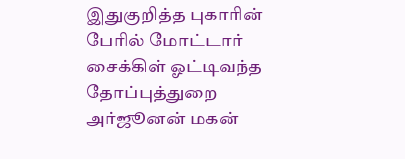இதுகுறித்த புகாரின் பேரில் மோட்டார் சைக்கிள் ஓட்டிவந்த தோப்புத்துறை அர்ஜூனன் மகன்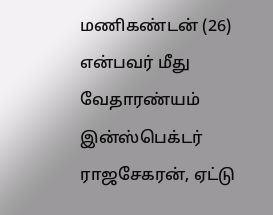மணிகண்டன் (26) என்பவர் மீது வேதாரண்யம் இன்ஸ்பெக்டர் ராஜசேகரன், ஏட்டு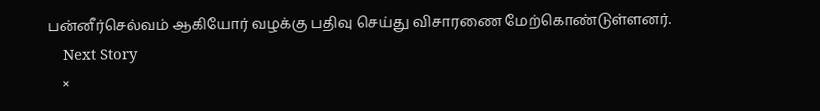பன்னீர்செல்வம் ஆகியோர் வழக்கு பதிவு செய்து விசாரணை மேற்கொண்டுள்ளனர்.
    Next Story
    ×